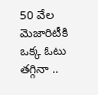50 వేల మెజారిటీకి ఒక్క ఓటు తగ్గినా ..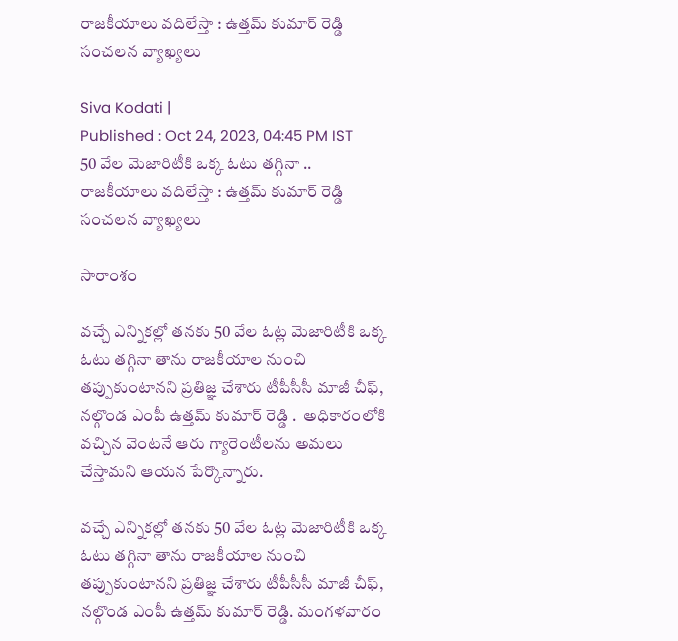రాజకీయాలు వదిలేస్తా : ఉత్తమ్ కుమార్ రెడ్డి సంచలన వ్యాఖ్యలు

Siva Kodati |
Published : Oct 24, 2023, 04:45 PM IST
50 వేల మెజారిటీకి ఒక్క ఓటు తగ్గినా .. రాజకీయాలు వదిలేస్తా : ఉత్తమ్ కుమార్ రెడ్డి సంచలన వ్యాఖ్యలు

సారాంశం

వచ్చే ఎన్నికల్లో తనకు 50 వేల ఓట్ల మెజారిటీకి ఒక్క ఓటు తగ్గినా తాను రాజకీయాల నుంచి తప్పుకుంటానని ప్రతిజ్ఞ చేశారు టీపీసీసీ మాజీ చీఫ్, నల్గొండ ఎంపీ ఉత్తమ్ కుమార్ రెడ్డి .  అధికారంలోకి వచ్చిన వెంటనే ఆరు గ్యారెంటీలను అమలు చేస్తామని ఆయన పేర్కొన్నారు.

వచ్చే ఎన్నికల్లో తనకు 50 వేల ఓట్ల మెజారిటీకి ఒక్క ఓటు తగ్గినా తాను రాజకీయాల నుంచి తప్పుకుంటానని ప్రతిజ్ఞ చేశారు టీపీసీసీ మాజీ చీఫ్, నల్గొండ ఎంపీ ఉత్తమ్ కుమార్ రెడ్డి. మంగళవారం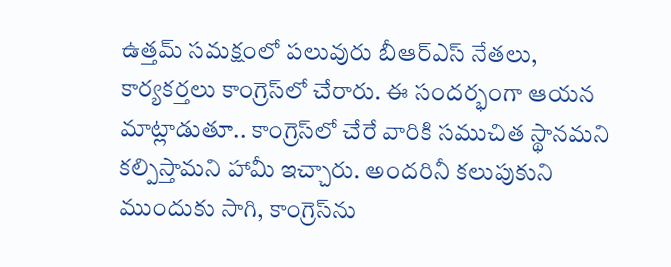ఉత్తమ్ సమక్షంలో పలువురు బీఆర్ఎస్ నేతలు, కార్యకర్తలు కాంగ్రెస్‌లో చేరారు. ఈ సందర్భంగా ఆయన మాట్లాడుతూ.. కాంగ్రెస్‌లో చేరే వారికి సముచిత స్థానమని కల్పిస్తామని హామీ ఇచ్చారు. అందరినీ కలుపుకుని ముందుకు సాగి, కాంగ్రెస్‌ను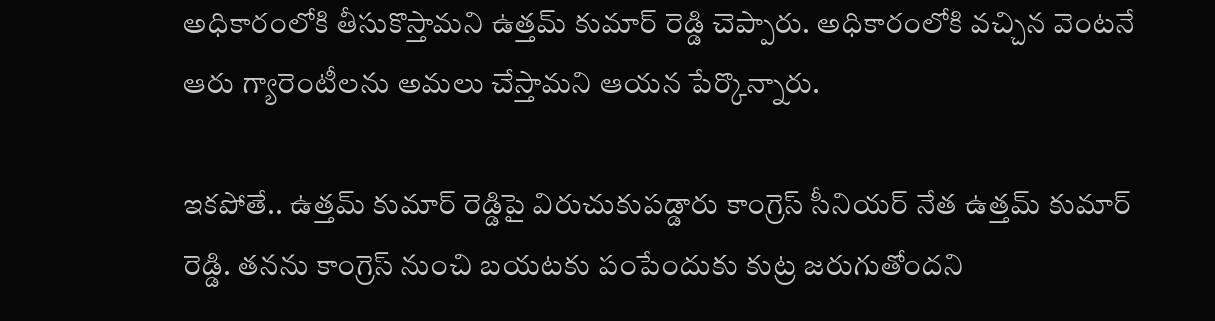అధికారంలోకి తీసుకొస్తామని ఉత్తమ్ కుమార్ రెడ్డి చెప్పారు. అధికారంలోకి వచ్చిన వెంటనే ఆరు గ్యారెంటీలను అమలు చేస్తామని ఆయన పేర్కొన్నారు.

ఇకపోతే.. ఉత్తమ్ కుమార్ రెడ్డిపై విరుచుకుపడ్డారు కాంగ్రెస్ సీనియర్ నేత ఉత్తమ్ కుమార్ రెడ్డి. తనను కాంగ్రెస్ నుంచి బయటకు పంపేందుకు కుట్ర జరుగుతోందని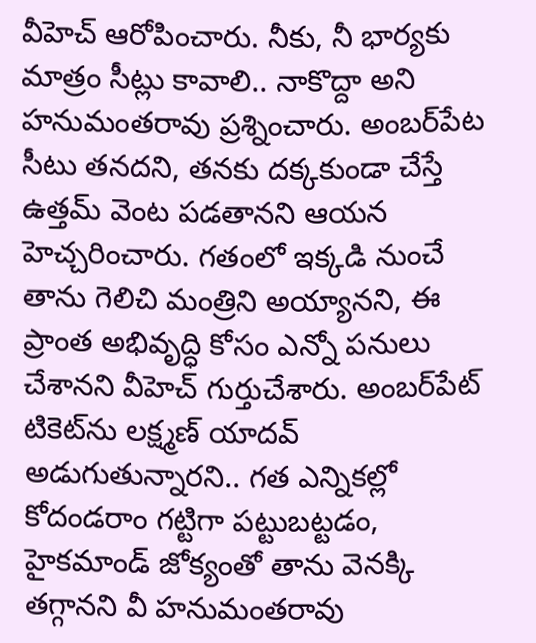వీహెచ్ ఆరోపించారు. నీకు, నీ భార్యకు మాత్రం సీట్లు కావాలి.. నాకొద్దా అని హనుమంతరావు ప్రశ్నించారు. అంబర్‌పేట సీటు తనదని, తనకు దక్కకుండా చేస్తే ఉత్తమ్ వెంట పడతానని ఆయన హెచ్చరించారు. గతంలో ఇక్కడి నుంచే తాను గెలిచి మంత్రిని అయ్యానని, ఈ ప్రాంత అభివృద్ధి కోసం ఎన్నో పనులు చేశానని వీహెచ్ గుర్తుచేశారు. అంబర్‌పేట్ టికెట్‌ను లక్ష్మణ్ యాదవ్ అడుగుతున్నారని.. గత ఎన్నికల్లో కోదండరాం గట్టిగా పట్టుబట్టడం, హైకమాండ్ జోక్యంతో తాను వెనక్కి తగ్గానని వీ హనుమంతరావు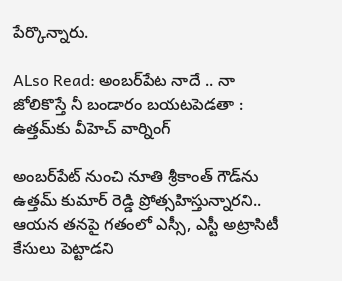పేర్కొన్నారు.

ALso Read: అంబర్‌పేట నాదే .. నా జోలికొస్తే నీ బండారం బయటపెడతా : ఉత్తమ్‌కు వీహెచ్ వార్నింగ్

అంబర్‌పేట్ నుంచి నూతి శ్రీకాంత్ గౌడ్‌ను ఉత్తమ్ కుమార్ రెడ్డి ప్రోత్సహిస్తున్నారని.. ఆయన తనపై గతంలో ఎస్సీ, ఎస్టీ అట్రాసిటీ కేసులు పెట్టాడని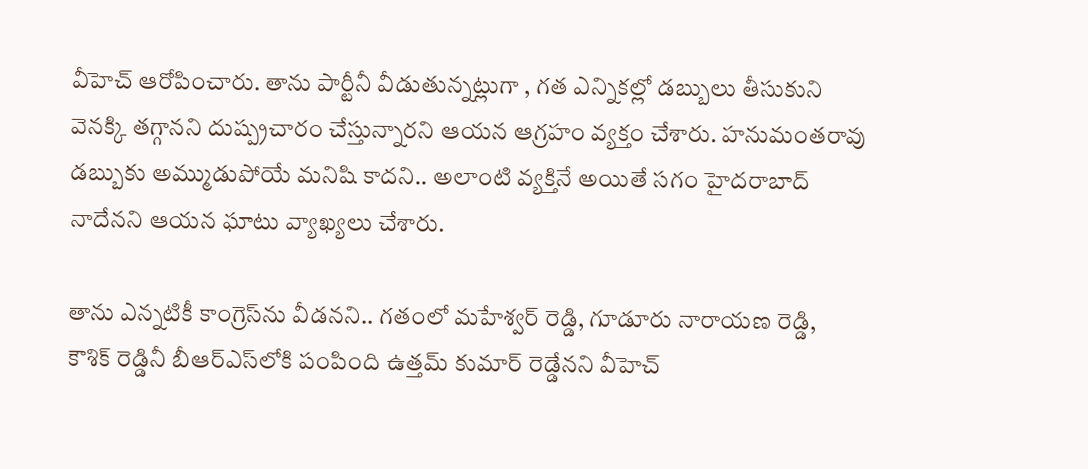వీహెచ్ ఆరోపించారు. తాను పార్టీనీ వీడుతున్నట్లుగా , గత ఎన్నికల్లో డబ్బులు తీసుకుని వెనక్కి తగ్గానని దుష్ప్రచారం చేస్తున్నారని ఆయన ఆగ్రహం వ్యక్తం చేశారు. హనుమంతరావు డబ్బుకు అమ్ముడుపోయే మనిషి కాదని.. అలాంటి వ్యక్తినే అయితే సగం హైదరాబాద్ నాదేనని ఆయన ఘాటు వ్యాఖ్యలు చేశారు.

తాను ఎన్నటికీ కాంగ్రెస్‌ను వీడనని.. గతంలో మహేశ్వర్ రెడ్డి, గూడూరు నారాయణ రెడ్డి, కౌశిక్ రెడ్డినీ బీఆర్ఎస్‌లోకి పంపింది ఉత్తమ్ కుమార్ రెడ్డేనని వీహెచ్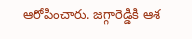ఆరోపించారు. జగ్గారెడ్డికి ఆశ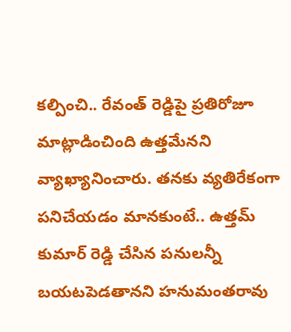కల్పించి.. రేవంత్ రెడ్డిపై ప్రతిరోజూ మాట్లాడించింది ఉత్తమేనని వ్యాఖ్యానించారు. తనకు వ్యతిరేకంగా పనిచేయడం మానకుంటే.. ఉత్తమ్ కుమార్ రెడ్డి చేసిన పనులన్నీ బయటపెడతానని హనుమంతరావు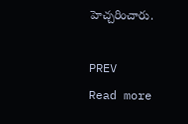హెచ్చరించారు.

PREV
Read more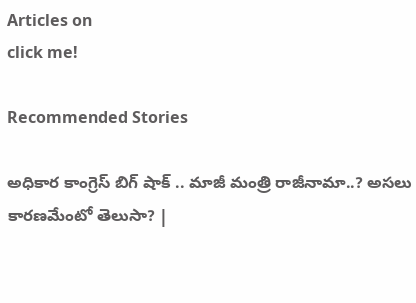Articles on
click me!

Recommended Stories

అధికార కాంగ్రెస్ బిగ్ షాక్ .. మాజీ మంత్రి రాజీనామా..? అసలు కారణమేంటో తెలుసా? |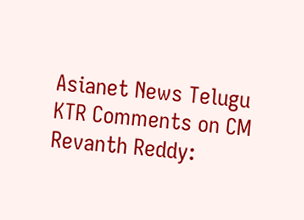Asianet News Telugu
KTR Comments on CM Revanth Reddy: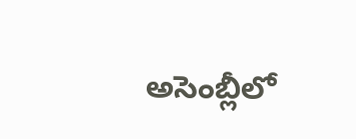అసెంబ్లీలో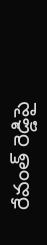రేవంత్ రెడ్డిపై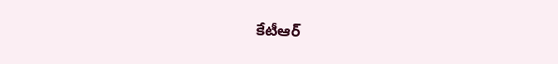కేటీఆర్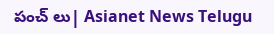పంచ్ లు| Asianet News Telugu